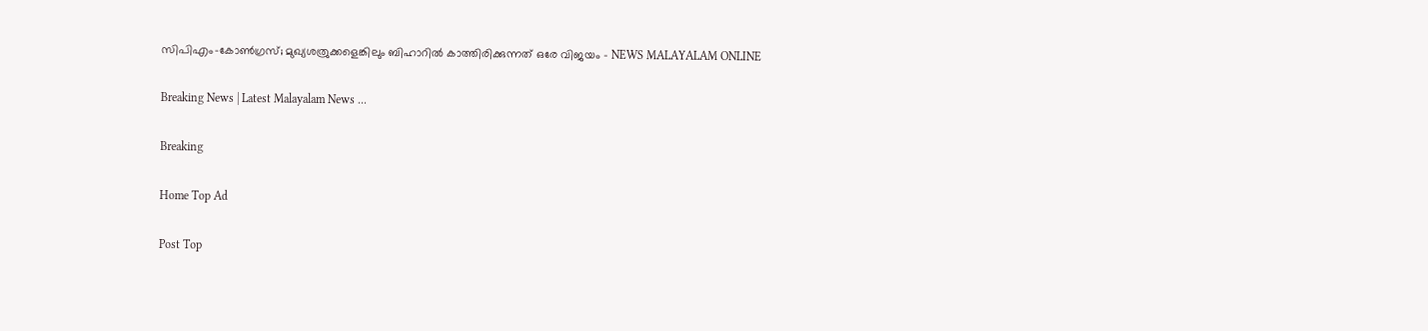സിപിഎം-കോണ്‍ഗ്രസ്; മുഖ്യശത്രുക്കളെങ്കിലും ബിഹാറില്‍ കാത്തിരിക്കുന്നത് ഒരേ വിജയം - NEWS MALAYALAM ONLINE

Breaking News | Latest Malayalam News ...

Breaking

Home Top Ad

Post Top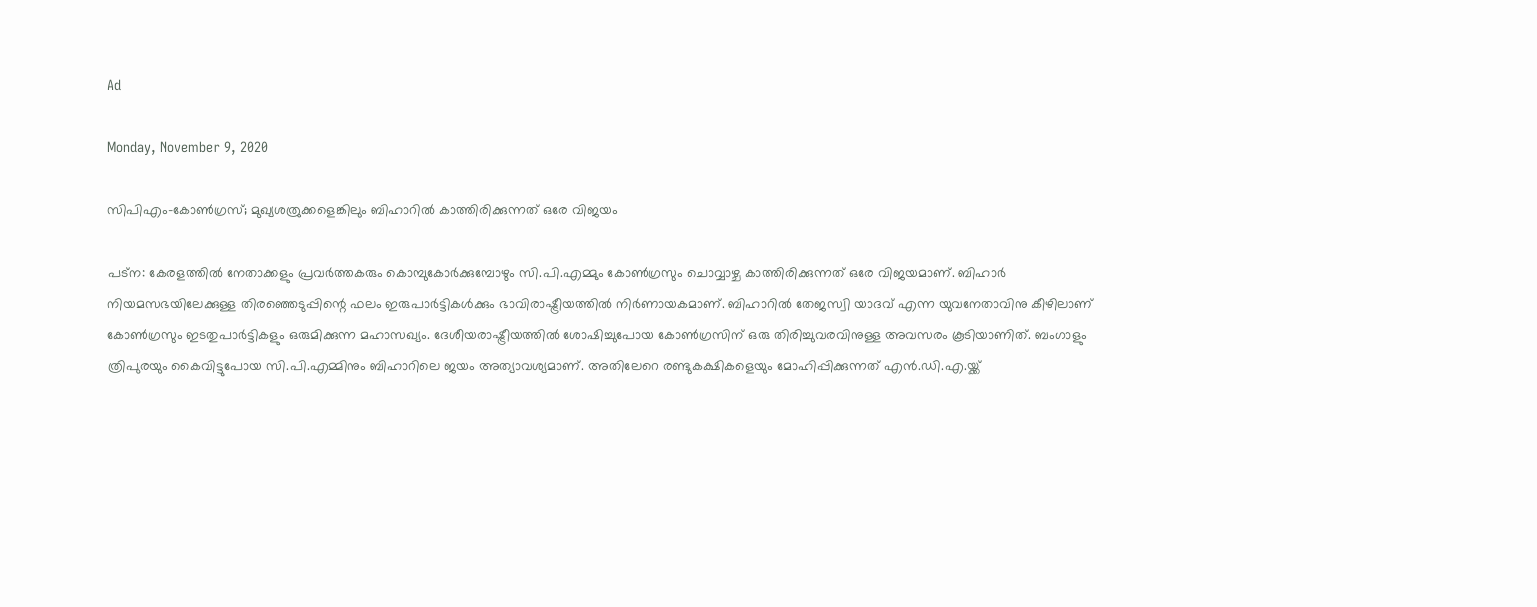Ad

Monday, November 9, 2020

സിപിഎം-കോണ്‍ഗ്രസ്; മുഖ്യശത്രുക്കളെങ്കിലും ബിഹാറില്‍ കാത്തിരിക്കുന്നത് ഒരേ വിജയം

പട്ന: കേരളത്തിൽ നേതാക്കളും പ്രവർത്തകരും കൊമ്പുകോർക്കുമ്പോഴും സി.പി.എമ്മും കോൺഗ്രസും ചൊവ്വാഴ്ച കാത്തിരിക്കുന്നത് ഒരേ വിജയമാണ്. ബിഹാർ നിയമസഭയിലേക്കുള്ള തിരഞ്ഞെടുപ്പിന്റെ ഫലം ഇരുപാർട്ടികൾക്കും ഭാവിരാഷ്ട്രീയത്തിൽ നിർണായകമാണ്. ബിഹാറിൽ തേജസ്വി യാദവ് എന്ന യുവനേതാവിനു കീഴിലാണ് കോൺഗ്രസും ഇടതുപാർട്ടികളും ഒരുമിക്കുന്ന മഹാസഖ്യം. ദേശീയരാഷ്ട്രീയത്തിൽ ശോഷിച്ചുപോയ കോൺഗ്രസിന് ഒരു തിരിച്ചുവരവിനുള്ള അവസരം കൂടിയാണിത്. ബംഗാളും ത്രിപുരയും കൈവിട്ടുപോയ സി.പി.എമ്മിനും ബിഹാറിലെ ജയം അത്യാവശ്യമാണ്. അതിലേറെ രണ്ടുകക്ഷികളെയും മോഹിപ്പിക്കുന്നത് എൻ.ഡി.എ.യ്ക്ക്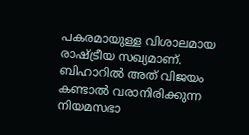പകരമായുള്ള വിശാലമായ രാഷ്ട്രീയ സഖ്യമാണ്. ബിഹാറിൽ അത് വിജയം കണ്ടാൽ വരാനിരിക്കുന്ന നിയമസഭാ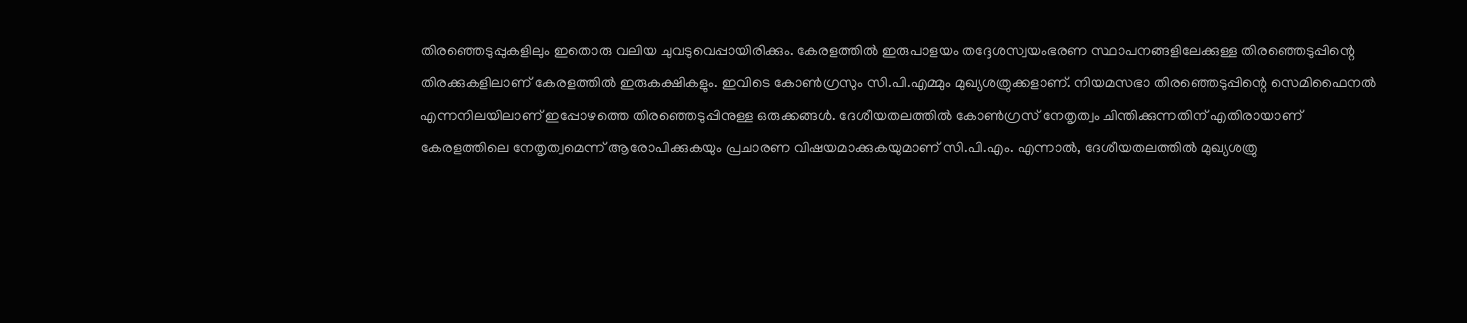തിരഞ്ഞെടുപ്പുകളിലും ഇതൊരു വലിയ ചുവടുവെപ്പായിരിക്കും. കേരളത്തിൽ ഇരുപാളയം തദ്ദേശസ്വയംഭരണ സ്ഥാപനങ്ങളിലേക്കുള്ള തിരഞ്ഞെടുപ്പിന്റെ തിരക്കുകളിലാണ് കേരളത്തിൽ ഇരുകക്ഷികളും. ഇവിടെ കോൺഗ്രസും സി.പി.എമ്മും മുഖ്യശത്രുക്കളാണ്. നിയമസഭാ തിരഞ്ഞെടുപ്പിന്റെ സെമിഫൈനൽ എന്നനിലയിലാണ് ഇപ്പോഴത്തെ തിരഞ്ഞെടുപ്പിനുള്ള ഒരുക്കങ്ങൾ. ദേശീയതലത്തിൽ കോൺഗ്രസ് നേതൃത്വം ചിന്തിക്കുന്നതിന് എതിരായാണ് കേരളത്തിലെ നേതൃത്വമെന്ന് ആരോപിക്കുകയും പ്രചാരണ വിഷയമാക്കുകയുമാണ് സി.പി.എം. എന്നാൽ, ദേശീയതലത്തിൽ മുഖ്യശത്രു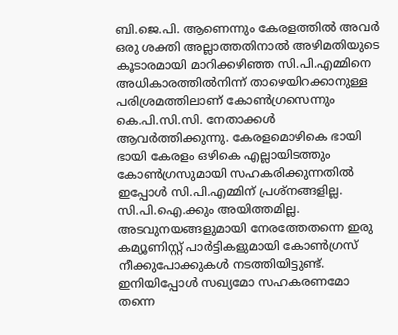ബി.ജെ.പി. ആണെന്നും കേരളത്തിൽ അവർ ഒരു ശക്തി അല്ലാത്തതിനാൽ അഴിമതിയുടെ കൂടാരമായി മാറിക്കഴിഞ്ഞ സി.പി.എമ്മിനെ അധികാരത്തിൽനിന്ന് താഴെയിറക്കാനുള്ള പരിശ്രമത്തിലാണ് കോൺഗ്രസെന്നും കെ.പി.സി.സി. നേതാക്കൾ ആവർത്തിക്കുന്നു. കേരളമൊഴികെ ഭായി ഭായി കേരളം ഒഴികെ എല്ലായിടത്തും കോൺഗ്രസുമായി സഹകരിക്കുന്നതിൽ ഇപ്പോൾ സി.പി.എമ്മിന് പ്രശ്നങ്ങളില്ല. സി.പി.ഐ.ക്കും അയിത്തമില്ല. അടവുനയങ്ങളുമായി നേരത്തേതന്നെ ഇരു കമ്യൂണിസ്റ്റ് പാർട്ടികളുമായി കോൺഗ്രസ് നീക്കുപോക്കുകൾ നടത്തിയിട്ടുണ്ട്. ഇനിയിപ്പോൾ സഖ്യമോ സഹകരണമോ തന്നെ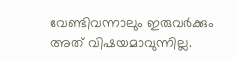വേണ്ടിവന്നാലും ഇരുവർക്കും അത് വിഷയമാവുന്നില്ല.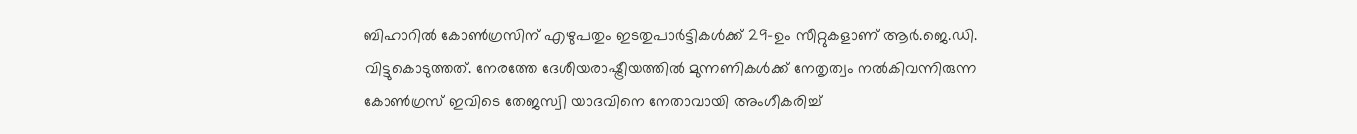ബിഹാറിൽ കോൺഗ്രസിന് എഴുപതും ഇടതുപാർട്ടികൾക്ക് 29-ഉം സീറ്റുകളാണ് ആർ.ജെ.ഡി. വിട്ടുകൊടുത്തത്. നേരത്തേ ദേശീയരാഷ്ട്രീയത്തിൽ മുന്നണികൾക്ക് നേതൃത്വം നൽകിവന്നിരുന്ന കോൺഗ്രസ് ഇവിടെ തേജസ്വി യാദവിനെ നേതാവായി അംഗീകരിച്ച്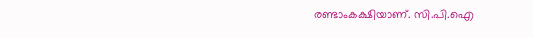രണ്ടാംകക്ഷിയാണ്. സി.പി.ഐ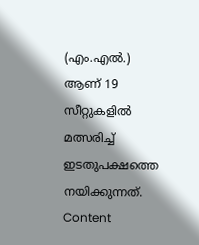(എം.എൽ.) ആണ് 19 സീറ്റുകളിൽ മത്സരിച്ച് ഇടതുപക്ഷത്തെ നയിക്കുന്നത്. Content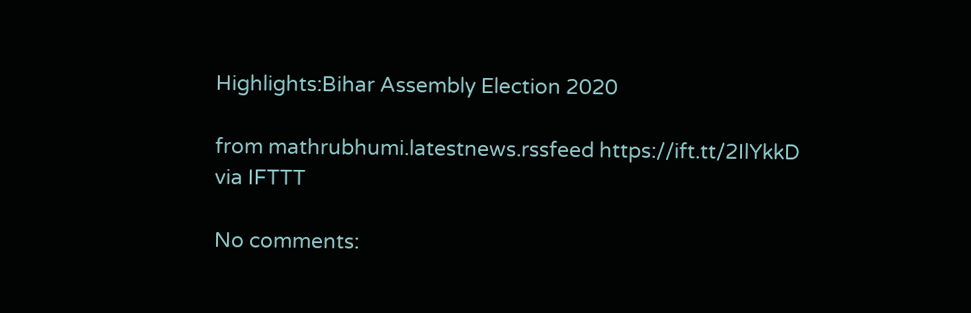Highlights:Bihar Assembly Election 2020

from mathrubhumi.latestnews.rssfeed https://ift.tt/2IlYkkD
via IFTTT

No comments: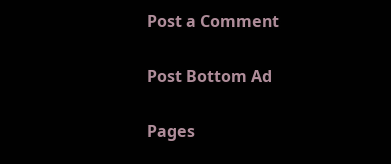Post a Comment

Post Bottom Ad

Pages